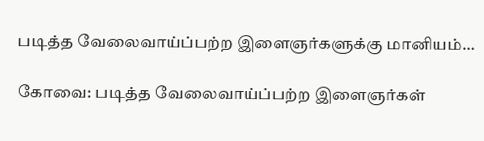படித்த வேலைவாய்ப்பற்ற இளைஞர்களுக்கு மானியம்…

கோவை: படித்த வேலைவாய்ப்பற்ற இளைஞர்கள்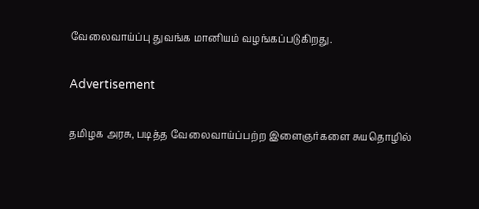வேலைவாய்ப்பு துவங்க மானியம் வழங்கப்படுகிறது.

Advertisement

தமிழக அரசு, படித்த வேலைவாய்ப்பற்ற இளைஞர்களை சுயதொழில்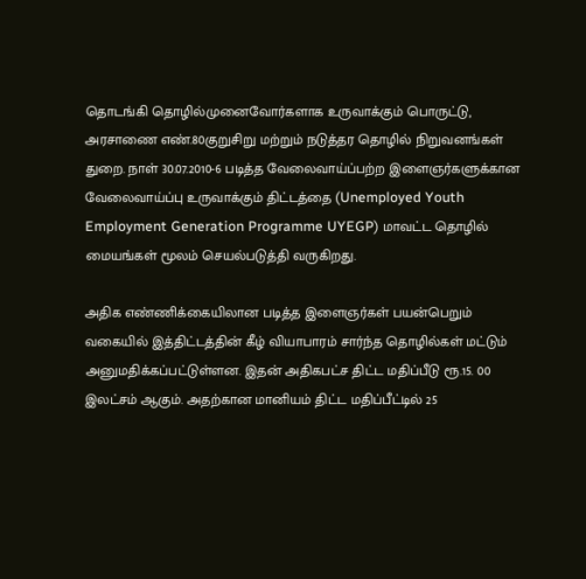தொடங்கி தொழில்முனைவோர்களாக உருவாக்கும் பொருட்டு, அரசாணை எண்.80குறுசிறு மற்றும் நடுத்தர தொழில் நிறுவனங்கள் துறை. நாள் 30.07.2010-6 படித்த வேலைவாய்ப்பற்ற இளைஞர்களுக்கான வேலைவாய்ப்பு உருவாக்கும் திட்டத்தை (Unemployed Youth Employment Generation Programme UYEGP) மாவட்ட தொழில் மையங்கள் மூலம் செயல்படுத்தி வருகிறது.

அதிக எண்ணிக்கையிலான படித்த இளைஞர்கள் பயன்பெறும் வகையில் இத்திட்டத்தின் கீழ் வியாபாரம் சார்ந்த தொழில்கள் மட்டும் அனுமதிக்கப்பட்டுள்ளன. இதன் அதிகபட்ச திட்ட மதிப்பீடு ரூ.15. 00 இலட்சம் ஆகும். அதற்கான மானியம் திட்ட மதிப்பீட்டில் 25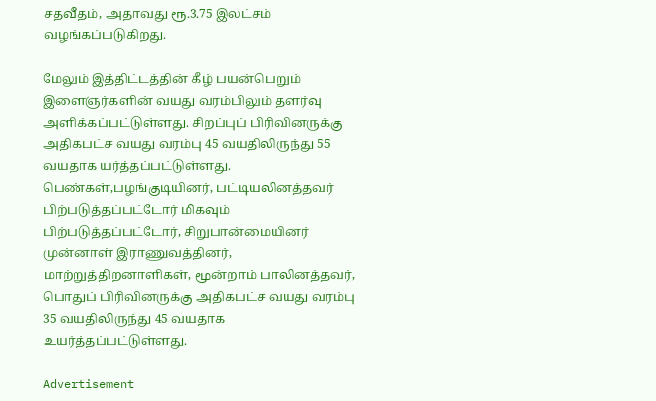சதவீதம், அதாவது ரூ.3.75 இலட்சம் வழங்கப்படுகிறது.

மேலும் இத்திட்டத்தின் கீழ் பயன்பெறும் இளைஞர்களின் வயது வரம்பிலும் தளர்வு அளிக்கப்பட்டுள்ளது. சிறப்புப் பிரிவினருக்கு அதிகபட்ச வயது வரம்பு 45 வயதிலிருந்து 55 வயதாக யர்த்தப்பட்டுள்ளது. பெண்கள்,பழங்குடியினர், பட்டியலினத்தவர் பிற்படுத்தப்பட்டோர் மிகவும் பிற்படுத்தப்பட்டோர், சிறுபான்மையினர் முன்னாள் இராணுவத்தினர், மாற்றுத்திறனாளிகள், மூன்றாம் பாலினத்தவர், பொதுப் பிரிவினருக்கு அதிகபட்ச வயது வரம்பு 35 வயதிலிருந்து 45 வயதாக உயர்த்தப்பட்டுள்ளது.

Advertisement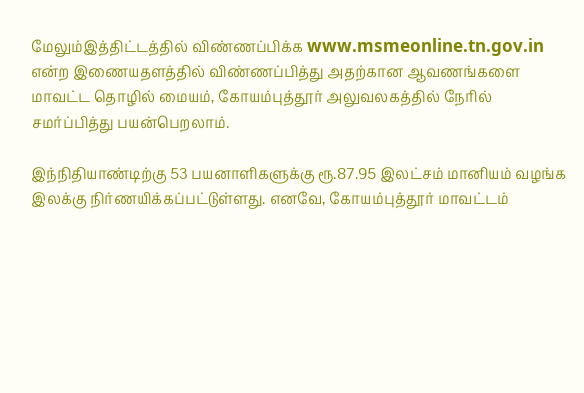மேலும்இத்திட்டத்தில் விண்ணப்பிக்க www.msmeonline.tn.gov.in என்ற இணையதளத்தில் விண்ணப்பித்து அதற்கான ஆவணங்களை மாவட்ட தொழில் மையம், கோயம்புத்தூர் அலுவலகத்தில் நேரில் சமர்ப்பித்து பயன்பெறலாம்.

இந்நிதியாண்டிற்கு 53 பயனாளிகளுக்கு ரூ.87.95 இலட்சம் மானியம் வழங்க இலக்கு நிர்ணயிக்கப்பட்டுள்ளது. எனவே, கோயம்புத்தூர் மாவட்டம்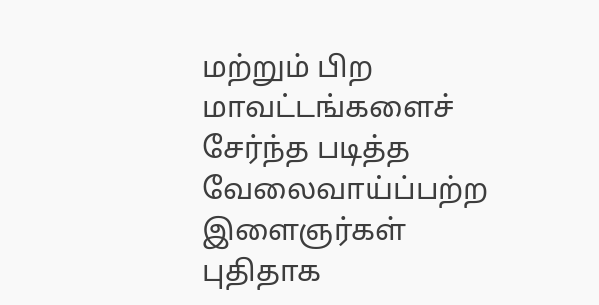மற்றும் பிற மாவட்டங்களைச் சேர்ந்த படித்த வேலைவாய்ப்பற்ற இளைஞர்கள் புதிதாக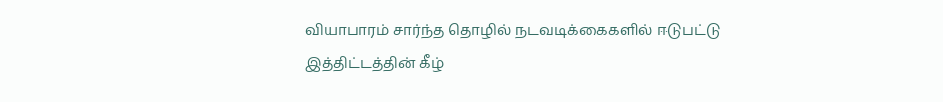வியாபாரம் சார்ந்த தொழில் நடவடிக்கைகளில் ஈடுபட்டு இத்திட்டத்தின் கீழ்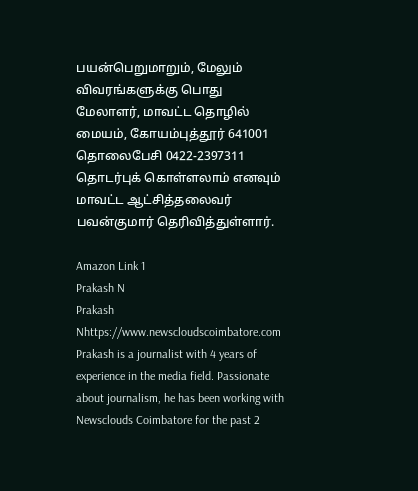பயன்பெறுமாறும், மேலும் விவரங்களுக்கு பொது மேலாளர், மாவட்ட தொழில் மையம், கோயம்புத்தூர் 641001 தொலைபேசி 0422-2397311 தொடர்புக் கொள்ளலாம் எனவும் மாவட்ட ஆட்சித்தலைவர் பவன்குமார் தெரிவித்துள்ளார்.

Amazon Link 1
Prakash N
Prakash Nhttps://www.newscloudscoimbatore.com
Prakash is a journalist with 4 years of experience in the media field. Passionate about journalism, he has been working with Newsclouds Coimbatore for the past 2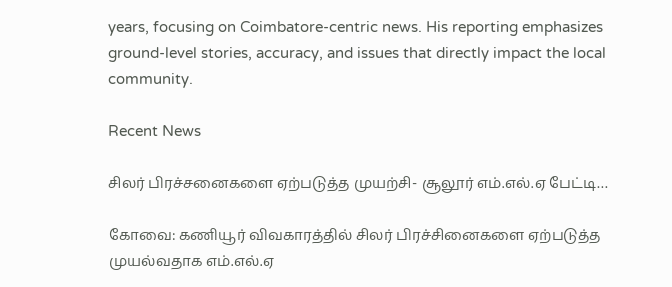years, focusing on Coimbatore-centric news. His reporting emphasizes ground-level stories, accuracy, and issues that directly impact the local community.

Recent News

சிலர் பிரச்சனைகளை ஏற்படுத்த முயற்சி- சூலூர் எம்.எல்.ஏ பேட்டி…

கோவை: கணியூர் விவகாரத்தில் சிலர் பிரச்சினைகளை ஏற்படுத்த முயல்வதாக எம்.எல்.ஏ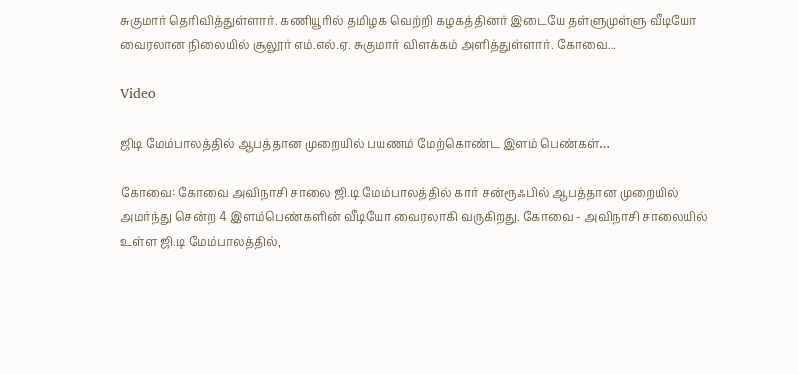சுகுமார் தெரிவித்துள்ளார். கணியூரில் தமிழக வெற்றி கழகத்தினர் இடையே தள்ளுமுள்ளு வீடியோ வைரலான நிலையில் சூலூர் எம்.எல்.ஏ. சுகுமார் விளக்கம் அளித்துள்ளார். கோவை...

Video

ஜிடி மேம்பாலத்தில் ஆபத்தான முறையில் பயணம் மேற்கொண்ட இளம் பெண்கள்…

கோவை: கோவை அவிநாசி சாலை ஜி.டி மேம்பாலத்தில் கார் சன்ரூஃபில் ஆபத்தான முறையில் அமர்ந்து சென்ற 4 இளம்பெண்களின் வீடியோ வைரலாகி வருகிறது. கோவை - அவிநாசி சாலையில் உள்ள ஜி.டி மேம்பாலத்தில்,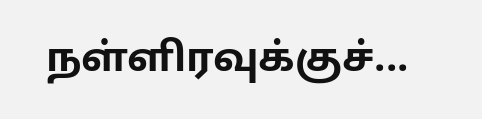நள்ளிரவுக்குச்...